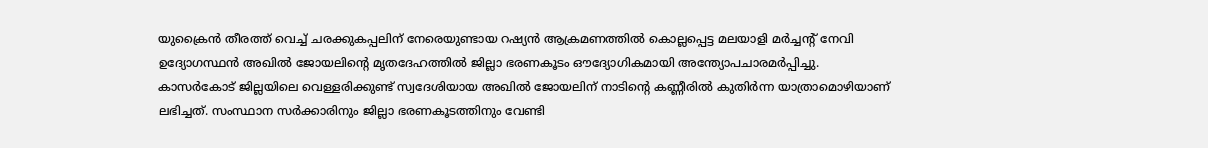യുക്രൈൻ തീരത്ത് വെച്ച് ചരക്കുകപ്പലിന് നേരെയുണ്ടായ റഷ്യൻ ആക്രമണത്തിൽ കൊല്ലപ്പെട്ട മലയാളി മർച്ചൻ്റ് നേവി ഉദ്യോഗസ്ഥൻ അഖിൽ ജോയലിന്റെ മൃതദേഹത്തിൽ ജില്ലാ ഭരണകൂടം ഔദ്യോഗികമായി അന്ത്യോപചാരമർപ്പിച്ചു. കാസർകോട് ജില്ലയിലെ വെള്ളരിക്കുണ്ട് സ്വദേശിയായ അഖിൽ ജോയലിന് നാടിൻ്റെ കണ്ണീരിൽ കുതിർന്ന യാത്രാമൊഴിയാണ് ലഭിച്ചത്. സംസ്ഥാന സർക്കാരിനും ജില്ലാ ഭരണകൂടത്തിനും വേണ്ടി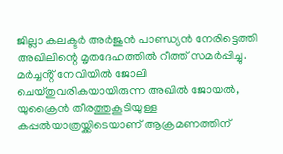ജില്ലാ കലക്ടർ അർജുൻ പാണ്ഡ്യൻ നേരിട്ടെത്തി അഖിലിന്റെ മൃതദേഹത്തിൽ റീത്ത് സമർപ്പിച്ചു.
മർച്ചൻ്റ് നേവിയിൽ ജോലി ചെയ്തുവരികയായിരുന്ന അഖിൽ ജോയൽ, യുക്രൈൻ തീരത്തുകൂടിയുള്ള കപ്പൽയാത്രയ്ക്കിടെയാണ് ആക്രമണത്തിന്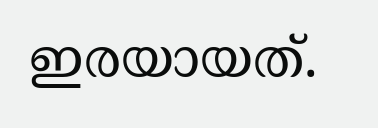ഇരയായത്.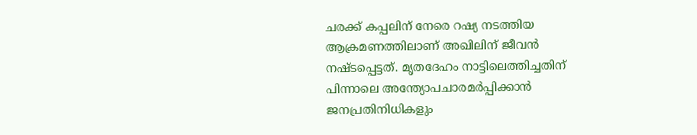ചരക്ക് കപ്പലിന് നേരെ റഷ്യ നടത്തിയ ആക്രമണത്തിലാണ് അഖിലിന് ജീവൻ നഷ്ടപ്പെട്ടത്. മൃതദേഹം നാട്ടിലെത്തിച്ചതിന് പിന്നാലെ അന്ത്യോപചാരമർപ്പിക്കാൻ ജനപ്രതിനിധികളും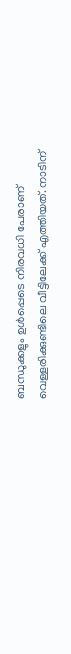ബന്ധുക്കളും ഉൾപ്പെടെ നിരവധി പേരാണ് വെള്ളരിക്കുണ്ടിലെ വീട്ടിലേക്ക് എത്തിയത്. നാടിന്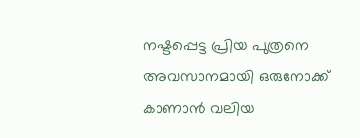നഷ്ടപ്പെട്ട പ്രിയ പുത്രനെ അവസാനമായി ഒരുനോക്ക് കാണാൻ വലിയ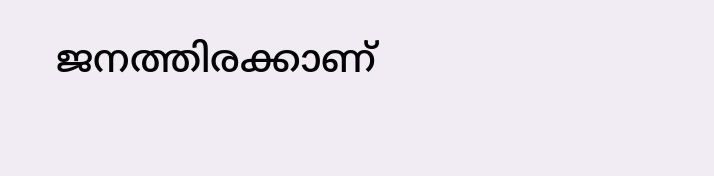ജനത്തിരക്കാണ്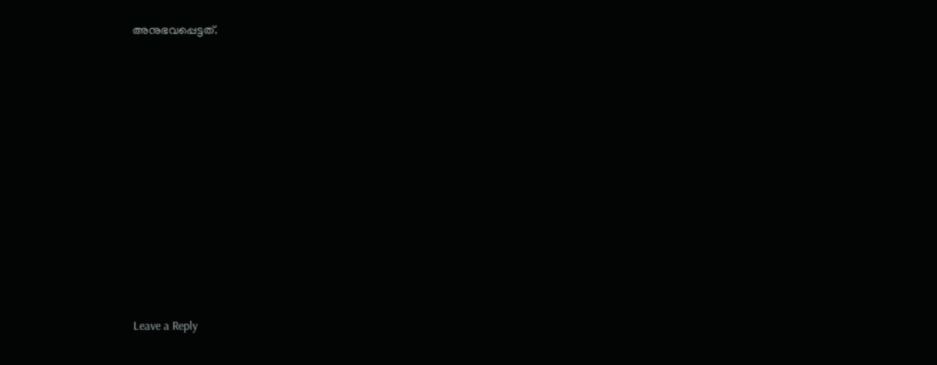അനുഭവപ്പെട്ടത്.













Leave a Reply